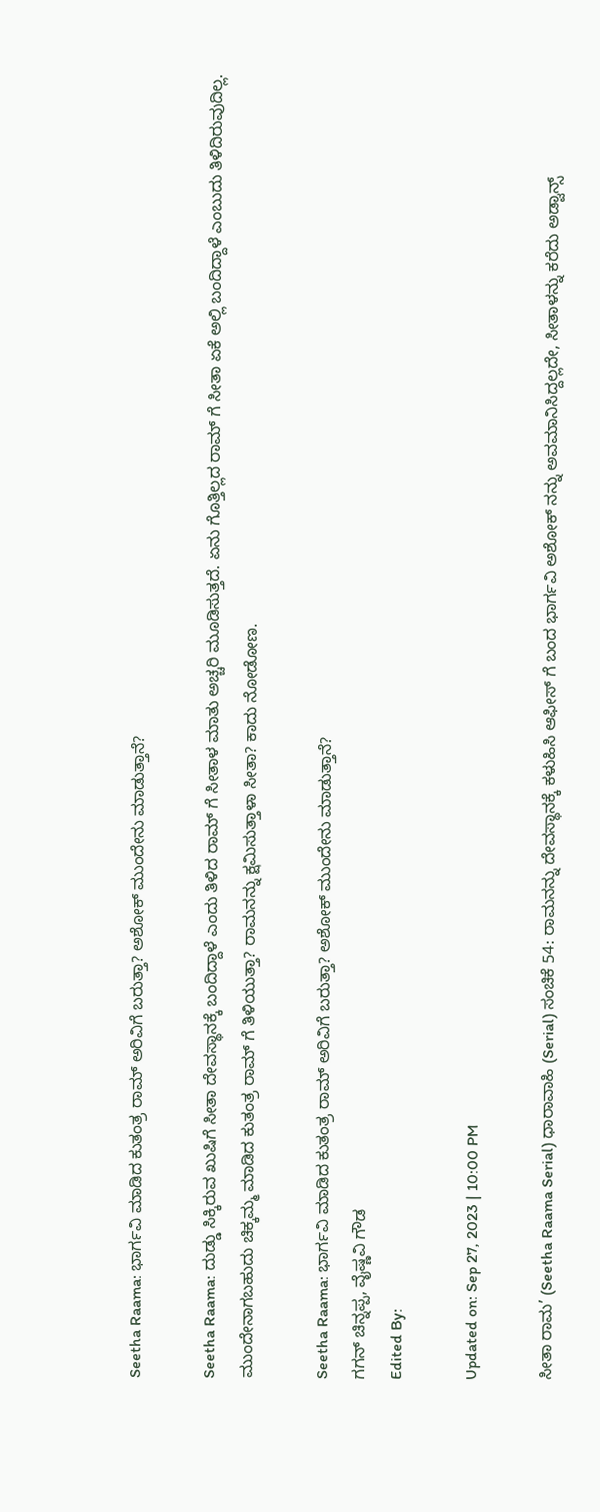Seetha Raama: ಭಾರ್ಗವಿ ಮಾಡಿದ ಕುತಂತ್ರ ರಾಮ್ ಅರಿವಿಗೆ ಬರುತ್ತಾ? ಅಶೋಕ್ ಮುಂದೇನು ಮಾಡುತ್ತಾನೆ?

Seetha Raama: ದುಡ್ಡು ಸಿಕ್ಕಿರುವ ಖುಷಿಗೆ ಸೀತಾ ದೇವಸ್ಥಾನಕ್ಕೆ ಬಂದಿದ್ದಾಳೆ ಎಂದು ತಿಳಿದ ರಾಮ್ ಗೆ ಸೀತಾಳ ಮಾತು ಅಚ್ಚರಿ ಮೂಡಿಸುತ್ತದೆ. ಏನು ಗೊತ್ತಿಲ್ಲದ ರಾಮ್ ಗೆ ಸೀತಾ ಏಕೆ ಅಲ್ಲಿ ಬಂದಿದ್ದಾಳೆ ಎಂಬುದು ತಿಳಿದಿರುವುದಿಲ್ಲ. ಮುಂದೇನಾಗಬಹುದು ಚಿಕ್ಕಮ್ಮ ಮಾಡಿದ ಕುತಂತ್ರ ರಾಮ್ ಗೆ ತಿಳಿಯುತ್ತಾ? ರಾಮನನ್ನು ಕ್ಷಮಿಸುತ್ತಾಳಾ ಸೀತಾ? ಕಾದು ನೋಡೋಣ.

Seetha Raama: ಭಾರ್ಗವಿ ಮಾಡಿದ ಕುತಂತ್ರ ರಾಮ್ ಅರಿವಿಗೆ ಬರುತ್ತಾ? ಅಶೋಕ್ ಮುಂದೇನು ಮಾಡುತ್ತಾನೆ?
ಗಗನ್ ಚಿನ್ನಪ್ಪ, ವೈಷ್ಣವಿ ಗೌಡ
Edited By:

Updated on: Sep 27, 2023 | 10:00 PM

ಸೀತಾ ರಾಮ’ (Seetha Raama Serial) ಧಾರಾವಾಹಿ (Serial) ಸಂಚಿಕೆ 54: ರಾಮನನ್ನು ದೇವಸ್ಥಾನಕ್ಕೆ ಕಳುಹಿಸಿ ಆಫೀಸ್ ಗೆ ಬಂದ ಭಾರ್ಗವಿ ಅಶೋಕ್ ನನ್ನು ಅವಮಾನಿಸಿದ್ದಲ್ಲದೇ, ಸೀತಾಳನ್ನು ಕರೆದು ಅಡ್ವಾನ್ಸ್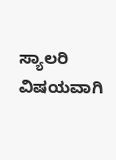ಸ್ಯಾಲರಿ ವಿಷಯವಾಗಿ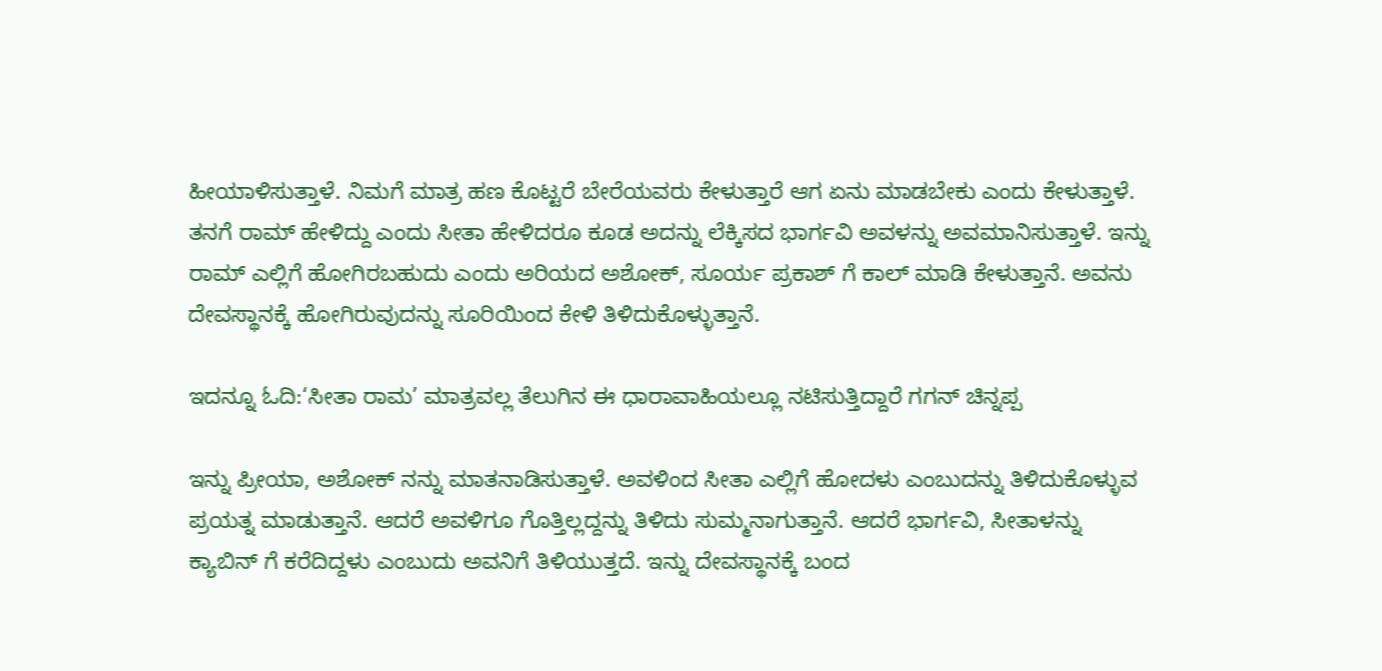ಹೀಯಾಳಿಸುತ್ತಾಳೆ. ನಿಮಗೆ ಮಾತ್ರ ಹಣ ಕೊಟ್ಟರೆ ಬೇರೆಯವರು ಕೇಳುತ್ತಾರೆ ಆಗ ಏನು ಮಾಡಬೇಕು ಎಂದು ಕೇಳುತ್ತಾಳೆ. ತನಗೆ ರಾಮ್ ಹೇಳಿದ್ದು ಎಂದು ಸೀತಾ ಹೇಳಿದರೂ ಕೂಡ ಅದನ್ನು ಲೆಕ್ಕಿಸದ ಭಾರ್ಗವಿ ಅವಳನ್ನು ಅವಮಾನಿಸುತ್ತಾಳೆ. ಇನ್ನು ರಾಮ್ ಎಲ್ಲಿಗೆ ಹೋಗಿರಬಹುದು ಎಂದು ಅರಿಯದ ಅಶೋಕ್, ಸೂರ್ಯ ಪ್ರಕಾಶ್ ಗೆ ಕಾಲ್ ಮಾಡಿ ಕೇಳುತ್ತಾನೆ. ಅವನು ದೇವಸ್ಥಾನಕ್ಕೆ ಹೋಗಿರುವುದನ್ನು ಸೂರಿಯಿಂದ ಕೇಳಿ ತಿಳಿದುಕೊಳ್ಳುತ್ತಾನೆ.

ಇದನ್ನೂ ಓದಿ:‘ಸೀತಾ ರಾಮ’ ಮಾತ್ರವಲ್ಲ ತೆಲುಗಿನ ಈ ಧಾರಾವಾಹಿಯಲ್ಲೂ ನಟಿಸುತ್ತಿದ್ದಾರೆ ಗಗನ್ ಚಿನ್ನಪ್ಪ

ಇನ್ನು ಪ್ರೀಯಾ, ಅಶೋಕ್ ನನ್ನು ಮಾತನಾಡಿಸುತ್ತಾಳೆ. ಅವಳಿಂದ ಸೀತಾ ಎಲ್ಲಿಗೆ ಹೋದಳು ಎಂಬುದನ್ನು ತಿಳಿದುಕೊಳ್ಳುವ ಪ್ರಯತ್ನ ಮಾಡುತ್ತಾನೆ. ಆದರೆ ಅವಳಿಗೂ ಗೊತ್ತಿಲ್ಲದ್ದನ್ನು ತಿಳಿದು ಸುಮ್ಮನಾಗುತ್ತಾನೆ. ಆದರೆ ಭಾರ್ಗವಿ, ಸೀತಾಳನ್ನು ಕ್ಯಾಬಿನ್ ಗೆ ಕರೆದಿದ್ದಳು ಎಂಬುದು ಅವನಿಗೆ ತಿಳಿಯುತ್ತದೆ. ಇನ್ನು ದೇವಸ್ಥಾನಕ್ಕೆ ಬಂದ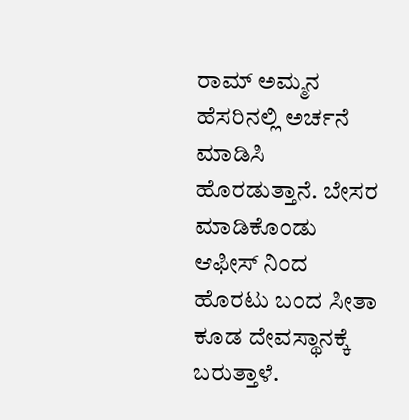ರಾಮ್ ಅಮ್ಮನ ಹೆಸರಿನಲ್ಲಿ ಅರ್ಚನೆ ಮಾಡಿಸಿ ಹೊರಡುತ್ತಾನೆ. ಬೇಸರ ಮಾಡಿಕೊಂಡು ಆಫೀಸ್ ನಿಂದ ಹೊರಟು ಬಂದ ಸೀತಾ ಕೂಡ ದೇವಸ್ಥಾನಕ್ಕೆ ಬರುತ್ತಾಳೆ.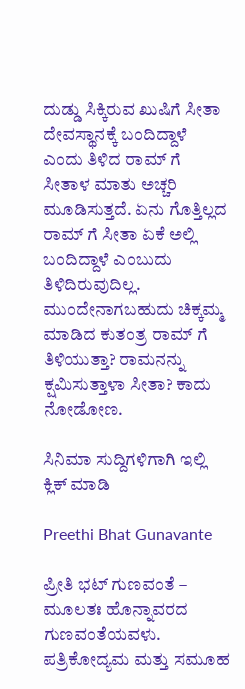ದುಡ್ಡು ಸಿಕ್ಕಿರುವ ಖುಷಿಗೆ ಸೀತಾ ದೇವಸ್ಥಾನಕ್ಕೆ ಬಂದಿದ್ದಾಳೆ ಎಂದು ತಿಳಿದ ರಾಮ್ ಗೆ ಸೀತಾಳ ಮಾತು ಅಚ್ಚರಿ ಮೂಡಿಸುತ್ತದೆ. ಏನು ಗೊತ್ತಿಲ್ಲದ ರಾಮ್ ಗೆ ಸೀತಾ ಏಕೆ ಅಲ್ಲಿ ಬಂದಿದ್ದಾಳೆ ಎಂಬುದು ತಿಳಿದಿರುವುದಿಲ್ಲ. ಮುಂದೇನಾಗಬಹುದು ಚಿಕ್ಕಮ್ಮ ಮಾಡಿದ ಕುತಂತ್ರ ರಾಮ್ ಗೆ ತಿಳಿಯುತ್ತಾ? ರಾಮನನ್ನು ಕ್ಷಮಿಸುತ್ತಾಳಾ ಸೀತಾ? ಕಾದು ನೋಡೋಣ.

ಸಿನಿಮಾ ಸುದ್ದಿಗಳಿಗಾಗಿ ಇಲ್ಲಿ ಕ್ಲಿಕ್ ಮಾಡಿ

Preethi Bhat Gunavante

ಪ್ರೀತಿ ಭಟ್ ಗುಣವಂತೆ – ಮೂಲತಃ ಹೊನ್ನಾವರದ ಗುಣವಂತೆಯವಳು. ಪತ್ರಿಕೋದ್ಯಮ ಮತ್ತು ಸಮೂಹ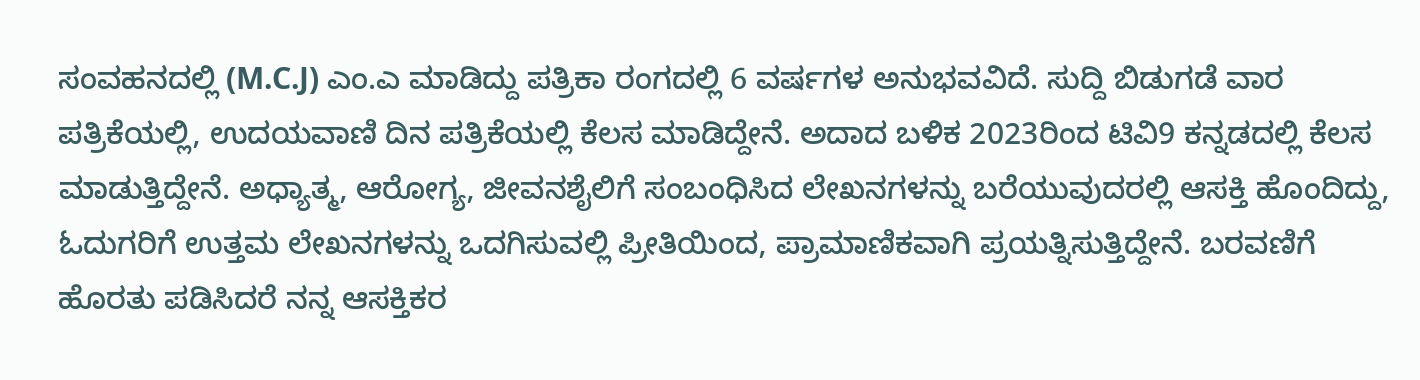ಸಂವಹನದಲ್ಲಿ (M.C.J) ಎಂ.ಎ ಮಾಡಿದ್ದು ಪತ್ರಿಕಾ ರಂಗದಲ್ಲಿ 6 ವರ್ಷಗಳ ಅನುಭವವಿದೆ. ಸುದ್ದಿ ಬಿಡುಗಡೆ ವಾರ ಪತ್ರಿಕೆಯಲ್ಲಿ, ಉದಯವಾಣಿ ದಿನ ಪತ್ರಿಕೆಯಲ್ಲಿ ಕೆಲಸ ಮಾಡಿದ್ದೇನೆ. ಅದಾದ ಬಳಿಕ 2023ರಿಂದ ಟಿವಿ9 ಕನ್ನಡದಲ್ಲಿ ಕೆಲಸ ಮಾಡುತ್ತಿದ್ದೇನೆ. ಅಧ್ಯಾತ್ಮ, ಆರೋಗ್ಯ, ಜೀವನಶೈಲಿಗೆ ಸಂಬಂಧಿಸಿದ ಲೇಖನಗಳನ್ನು ಬರೆಯುವುದರಲ್ಲಿ ಆಸಕ್ತಿ ಹೊಂದಿದ್ದು, ಓದುಗರಿಗೆ ಉತ್ತಮ ಲೇಖನಗಳನ್ನು ಒದಗಿಸುವಲ್ಲಿ ಪ್ರೀತಿಯಿಂದ, ಪ್ರಾಮಾಣಿಕವಾಗಿ ಪ್ರಯತ್ನಿಸುತ್ತಿದ್ದೇನೆ. ಬರವಣಿಗೆ ಹೊರತು ಪಡಿಸಿದರೆ ನನ್ನ ಆಸಕ್ತಿಕರ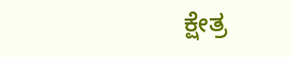ಕ್ಷೇತ್ರ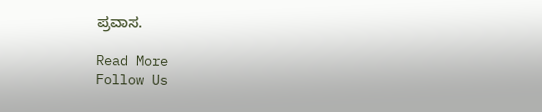ಪ್ರವಾಸ.

Read More
Follow Us